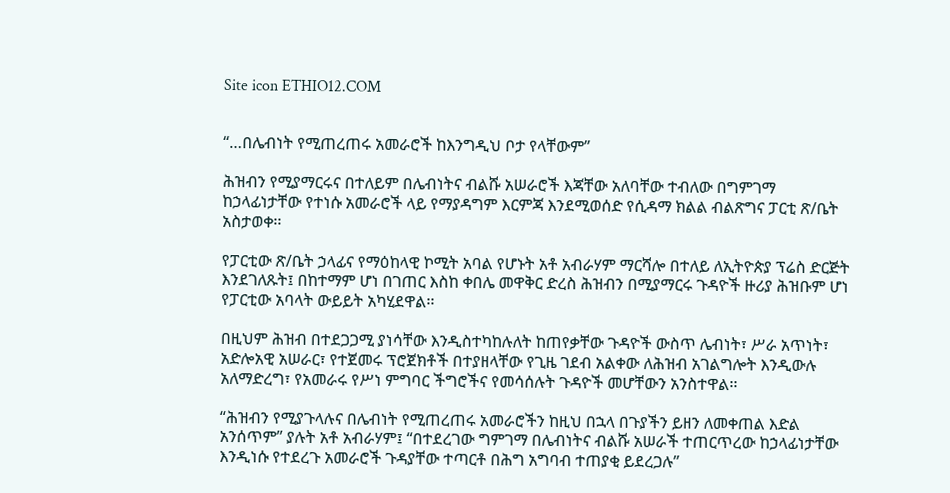Site icon ETHIO12.COM


“…በሌብነት የሚጠረጠሩ አመራሮች ከእንግዲህ ቦታ የላቸውም”

ሕዝብን የሚያማርሩና በተለይም በሌብነትና ብልሹ አሠራሮች እጃቸው አለባቸው ተብለው በግምገማ ከኃላፊነታቸው የተነሱ አመራሮች ላይ የማያዳግም እርምጃ እንደሚወሰድ የሲዳማ ክልል ብልጽግና ፓርቲ ጽ/ቤት አስታወቀ፡፡

የፓርቲው ጽ/ቤት ኃላፊና የማዕከላዊ ኮሚት አባል የሆኑት አቶ አብራሃም ማርሻሎ በተለይ ለኢትዮጵያ ፕሬስ ድርጅት እንደገለጹት፤ በከተማም ሆነ በገጠር እስከ ቀበሌ መዋቅር ድረስ ሕዝብን በሚያማርሩ ጉዳዮች ዙሪያ ሕዝቡም ሆነ የፓርቲው አባላት ውይይት አካሂደዋል፡፡

በዚህም ሕዝብ በተደጋጋሚ ያነሳቸው እንዲስተካከሉለት ከጠየቃቸው ጉዳዮች ውስጥ ሌብነት፣ ሥራ አጥነት፣ አድሎአዊ አሠራር፣ የተጀመሩ ፕሮጀክቶች በተያዘላቸው የጊዜ ገደብ አልቀው ለሕዝብ አገልግሎት እንዲውሉ አለማድረግ፣ የአመራሩ የሥነ ምግባር ችግሮችና የመሳሰሉት ጉዳዮች መሆቸውን አንስተዋል፡፡

“ሕዝብን የሚያጉላሉና በሌብነት የሚጠረጠሩ አመራሮችን ከዚህ በኋላ በጉያችን ይዘን ለመቀጠል እድል አንሰጥም’’ ያሉት አቶ አብራሃም፤ “በተደረገው ግምገማ በሌብነትና ብልሹ አሠራች ተጠርጥረው ከኃላፊነታቸው እንዲነሱ የተደረጉ አመራሮች ጉዳያቸው ተጣርቶ በሕግ አግባብ ተጠያቂ ይደረጋሉ’’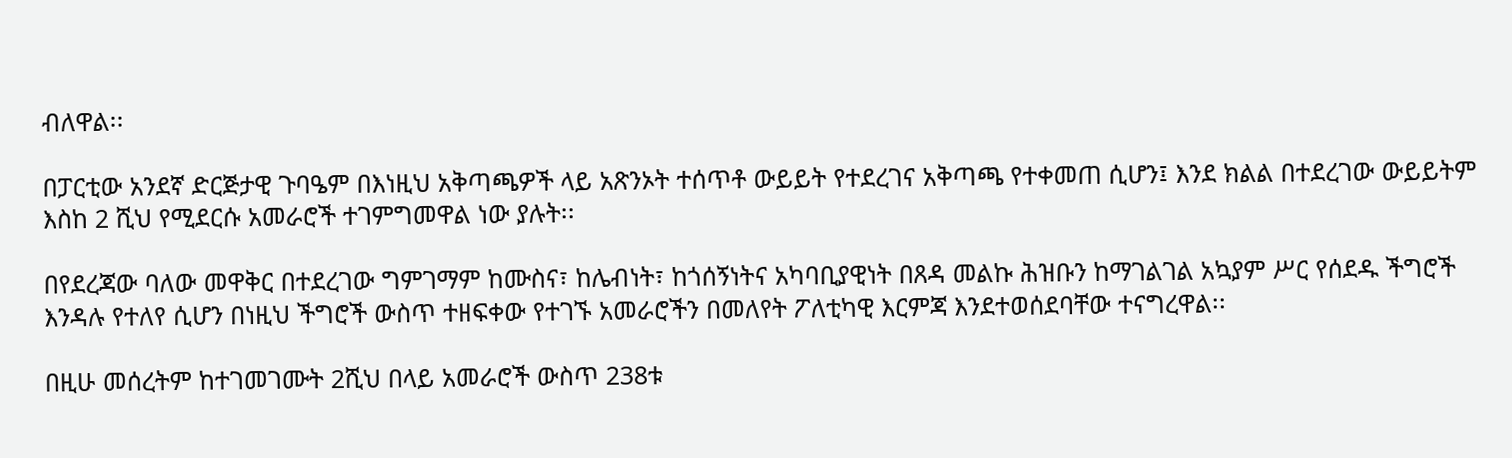ብለዋል፡፡

በፓርቲው አንደኛ ድርጅታዊ ጉባዔም በእነዚህ አቅጣጫዎች ላይ አጽንኦት ተሰጥቶ ውይይት የተደረገና አቅጣጫ የተቀመጠ ሲሆን፤ እንደ ክልል በተደረገው ውይይትም እስከ 2 ሺህ የሚደርሱ አመራሮች ተገምግመዋል ነው ያሉት፡፡

በየደረጃው ባለው መዋቅር በተደረገው ግምገማም ከሙስና፣ ከሌብነት፣ ከጎሰኝነትና አካባቢያዊነት በጸዳ መልኩ ሕዝቡን ከማገልገል አኳያም ሥር የሰደዱ ችግሮች እንዳሉ የተለየ ሲሆን በነዚህ ችግሮች ውስጥ ተዘፍቀው የተገኙ አመራሮችን በመለየት ፖለቲካዊ እርምጃ እንደተወሰደባቸው ተናግረዋል፡፡

በዚሁ መሰረትም ከተገመገሙት 2ሺህ በላይ አመራሮች ውስጥ 238ቱ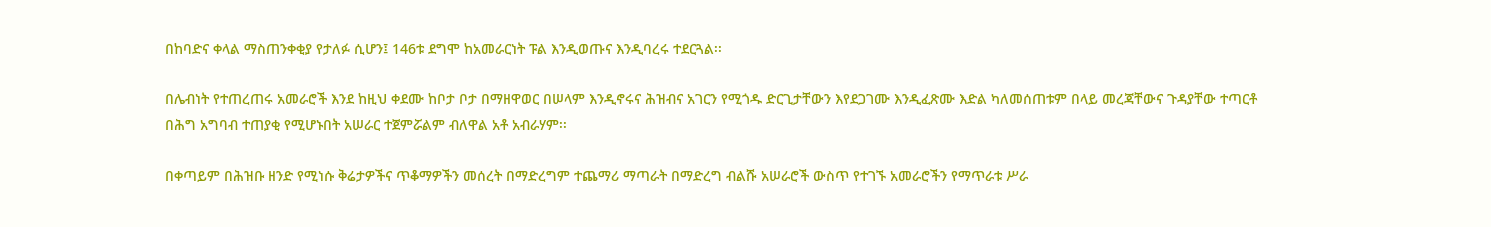በከባድና ቀላል ማስጠንቀቂያ የታለፉ ሲሆን፤ 146ቱ ደግሞ ከአመራርነት ፑል እንዲወጡና እንዲባረሩ ተደርጓል፡፡

በሌብነት የተጠረጠሩ አመራሮች እንደ ከዚህ ቀደሙ ከቦታ ቦታ በማዘዋወር በሠላም እንዲኖሩና ሕዝብና አገርን የሚጎዱ ድርጊታቸውን እየደጋገሙ እንዲፈጽሙ እድል ካለመሰጠቱም በላይ መረጃቸውና ጉዳያቸው ተጣርቶ በሕግ አግባብ ተጠያቂ የሚሆኑበት አሠራር ተጀምሯልም ብለዋል አቶ አብራሃም፡፡

በቀጣይም በሕዝቡ ዘንድ የሚነሱ ቅሬታዎችና ጥቆማዎችን መሰረት በማድረግም ተጨማሪ ማጣራት በማድረግ ብልሹ አሠራሮች ውስጥ የተገኙ አመራሮችን የማጥራቱ ሥራ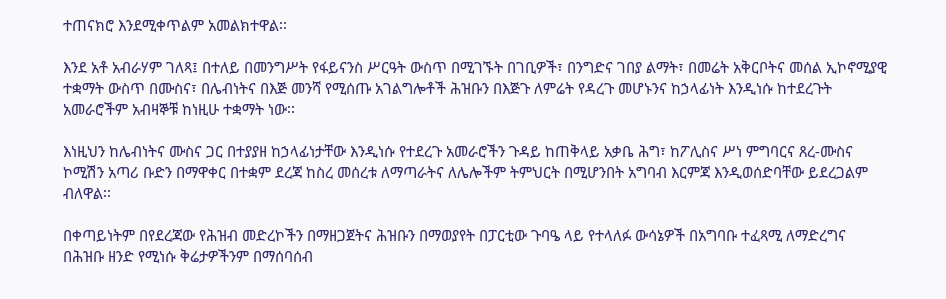ተጠናክሮ እንደሚቀጥልም አመልክተዋል፡፡

እንደ አቶ አብራሃም ገለጻ፤ በተለይ በመንግሥት የፋይናንስ ሥርዓት ውስጥ በሚገኙት በገቢዎች፣ በንግድና ገበያ ልማት፣ በመሬት አቅርቦትና መሰል ኢኮኖሚያዊ ተቋማት ውስጥ በሙስና፣ በሌብነትና በእጅ መንሻ የሚሰጡ አገልግሎቶች ሕዝቡን በእጅጉ ለምሬት የዳረጉ መሆኑንና ከኃላፊነት እንዲነሱ ከተደረጉት አመራሮችም አብዛኞቹ ከነዚሁ ተቋማት ነው፡፡

እነዚህን ከሌብነትና ሙስና ጋር በተያያዘ ከኃላፊነታቸው እንዲነሱ የተደረጉ አመራሮችን ጉዳይ ከጠቅላይ አቃቤ ሕግ፣ ከፖሊስና ሥነ ምግባርና ጸረ-ሙስና ኮሚሽን አጣሪ ቡድን በማዋቀር በተቋም ደረጃ ከስረ መሰረቱ ለማጣራትና ለሌሎችም ትምህርት በሚሆንበት አግባብ እርምጃ እንዲወሰድባቸው ይደረጋልም ብለዋል፡፡

በቀጣይነትም በየደረጃው የሕዝብ መድረኮችን በማዘጋጀትና ሕዝቡን በማወያየት በፓርቲው ጉባዔ ላይ የተላለፉ ውሳኔዎች በአግባቡ ተፈጻሚ ለማድረግና በሕዝቡ ዘንድ የሚነሱ ቅሬታዎችንም በማሰባሰብ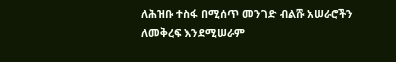ለሕዝቡ ተስፋ በሚሰጥ መንገድ ብልሹ አሠራሮችን ለመቅረፍ እንደሚሠራም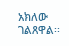አክለው ገልጸዋል፡፡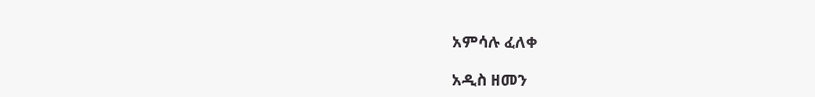አምሳሉ ፈለቀ

አዲስ ዘመን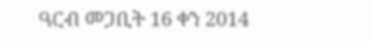ዓርብ መጋቢት 16 ቀን 2014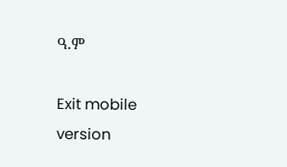ዓ.ም

Exit mobile version